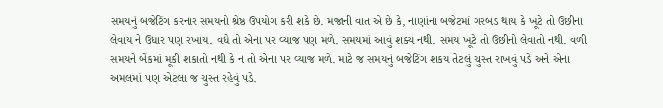સમયનું બજેટિંગ કરનાર સમયનો શ્રેષ્ઠ ઉપયોગ કરી શકે છે. મજાની વાત એ છે કે, નાણાંના બજેટમાં ગરબડ થાય કે ખૂટે તો ઉછીના લેવાય ને ઉધાર પણ રખાય. વધે તો એના પર વ્યાજ પણ મળે. સમયમાં આવું શક્ય નથી. સમય ખૂટે તો ઉછીનો લેવાતો નથી. વળી સમયને બેંકમાં મૂકી શકાતો નથી કે ન તો એના પર વ્યાજ મળે. માટે જ સમયનું બજેટિંગ શકય તેટલું ચુસ્ત રાખવું પડે અને એના અમલમાં પણ એટલા જ ચુસ્ત રહેવું પડે.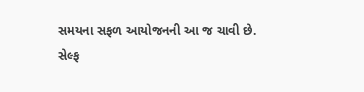સમયના સફળ આયોજનની આ જ ચાવી છે.
સેલ્ફ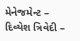મેનેજમેન્ટ – દિવ્યેશ ત્રિવેદી –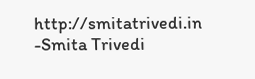http://smitatrivedi.in
-Smita Trivedi